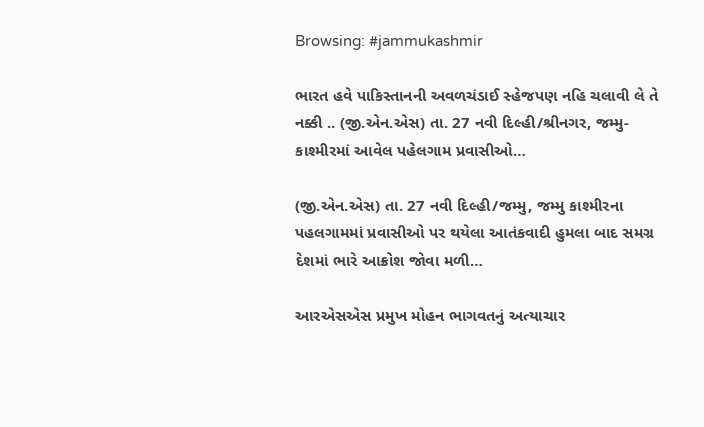Browsing: #jammukashmir

ભારત હવે પાકિસ્તાનની અવળચંડાઈ સ્હેજપણ નહિ ચલાવી લે તે નક્કી .. (જી.એન.એસ) તા. 27 નવી દિલ્હી/શ્રીનગર, જમ્મુ-કાશ્મીરમાં આવેલ પહેલગામ પ્રવાસીઓ…

(જી.એન.એસ) તા. 27 નવી દિલ્હી/જમ્મુ, જમ્મુ કાશ્મીરના પહલગામમાં પ્રવાસીઓ પર થયેલા આતંકવાદી હુમલા બાદ સમગ્ર દેશમાં ભારે આક્રોશ જોવા મળી…

આરએસએસ પ્રમુખ મોહન ભાગવતનું અત્યાચાર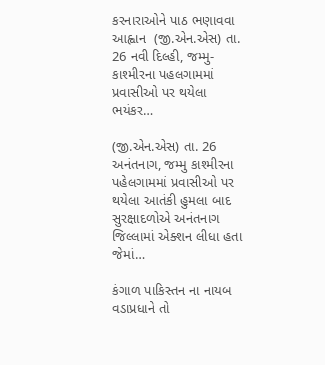કરનારાઓને પાઠ ભણાવવા આહ્વાન  (જી.એન.એસ) તા. 26 નવી દિલ્હી, જમ્મુ-કાશ્મીરના પહલગામમાં પ્રવાસીઓ પર થયેલા ભયંકર…

(જી.એન.એસ) તા. 26 અનંતનાગ, જમ્મુ કાશ્મીરના પહેલગામમાં પ્રવાસીઓ પર થયેલા આતંકી હુમલા બાદ સુરક્ષાદળોએ અનંતનાગ જિલ્લામાં એક્શન લીધા હતા જેમાં…

કંગાળ પાકિસ્તન ના નાયબ વડાપ્રધાને તો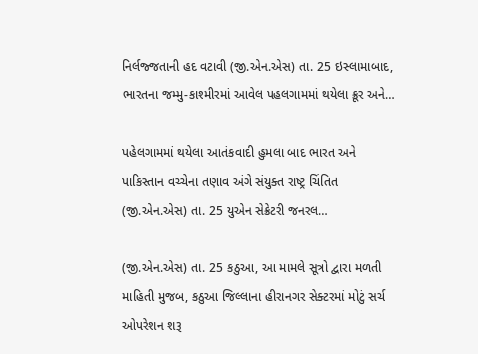નિર્લજ્જતાની હદ વટાવી (જી.એન.એસ) તા. 25 ઇસ્લામાબાદ, ભારતના જમ્મુ-કાશ્મીરમાં આવેલ પહલગામમાં થયેલા ક્રૂર અને…

પહેલગામમાં થયેલા આતંકવાદી હુમલા બાદ ભારત અને પાકિસ્તાન વચ્ચેના તણાવ અંગે સંયુક્ત રાષ્ટ્ર ચિંતિત  (જી.એન.એસ) તા. 25 યુએન સેક્રેટરી જનરલ…

(જી.એન.એસ) તા. 25 કઠુઆ, આ મામલે સૂત્રો દ્વારા મળતી માહિતી મુજબ, કઠુઆ જિલ્લાના હીરાનગર સેક્ટરમાં મોટું સર્ચ ઓપરેશન શરૂ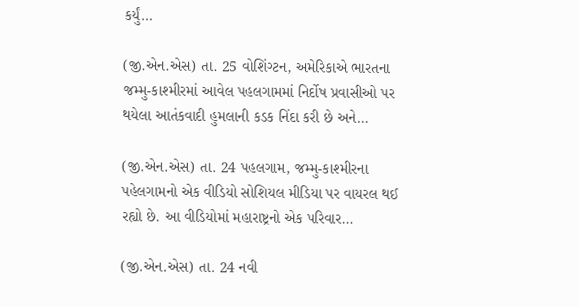કર્યું…

(જી.એન.એસ) તા. 25 વોશિંગ્ટન, અમેરિકાએ ભારતના જમ્મુ-કાશ્મીરમાં આવેલ પહલગામમાં નિર્દોષ પ્રવાસીઓ પર થયેલા આતંકવાદી હુમલાની કડક નિંદા કરી છે અને…

(જી.એન.એસ) તા. 24 પહલગામ, જમ્મુ-કાશ્મીરના પહેલગામનો એક વીડિયો સોશિયલ મીડિયા પર વાયરલ થઈ રહ્યો છે. આ વીડિયોમાં મહારાષ્ટ્રનો એક પરિવાર…

(જી.એન.એસ) તા. 24 નવી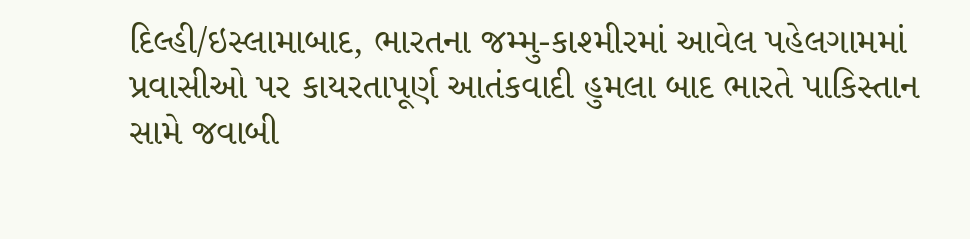દિલ્હી/ઇસ્લામાબાદ, ભારતના જમ્મુ-કાશ્મીરમાં આવેલ પહેલગામમાં પ્રવાસીઓ પર કાયરતાપૂર્ણ આતંકવાદી હુમલા બાદ ભારતે પાકિસ્તાન સામે જવાબી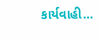કાર્યવાહી…